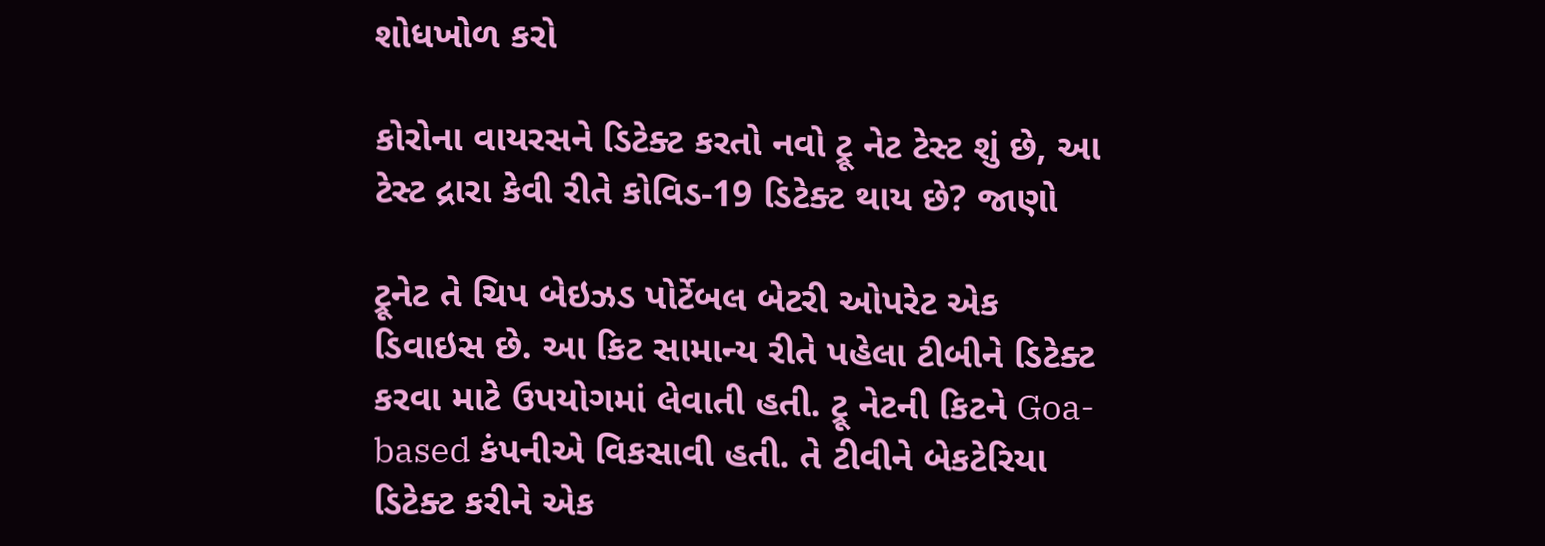શોધખોળ કરો

કોરોના વાયરસને ડિટેક્ટ કરતો નવો ટ્રૂ નેટ ટેસ્ટ શું છે, આ ટેસ્ટ દ્રારા કેવી રીતે કોવિડ-19 ડિટેક્ટ થાય છે? જાણો

ટ્રૂનેટ તે ચિપ બેઇઝડ પોર્ટેબલ બેટરી ઓપરેટ એક ડિવાઇસ છે. આ કિટ સામાન્ય રીતે પહેલા ટીબીને ડિટેક્ટ કરવા માટે ઉપયોગમાં લેવાતી હતી. ટ્રૂ નેટની કિટને Goa-based કંપનીએ વિકસાવી હતી. તે ટીવીને બેકટેરિયા ડિટેક્ટ કરીને એક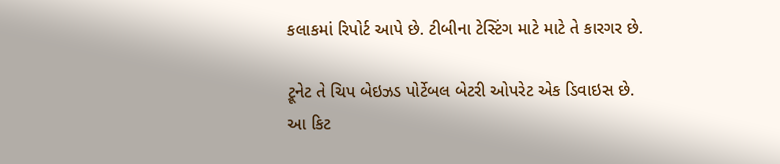કલાકમાં રિપોર્ટ આપે છે. ટીબીના ટેસ્ટિંગ માટે માટે તે કારગર છે.

ટ્રૂનેટ તે ચિપ બેઇઝડ પોર્ટેબલ બેટરી ઓપરેટ એક ડિવાઇસ છે. આ કિટ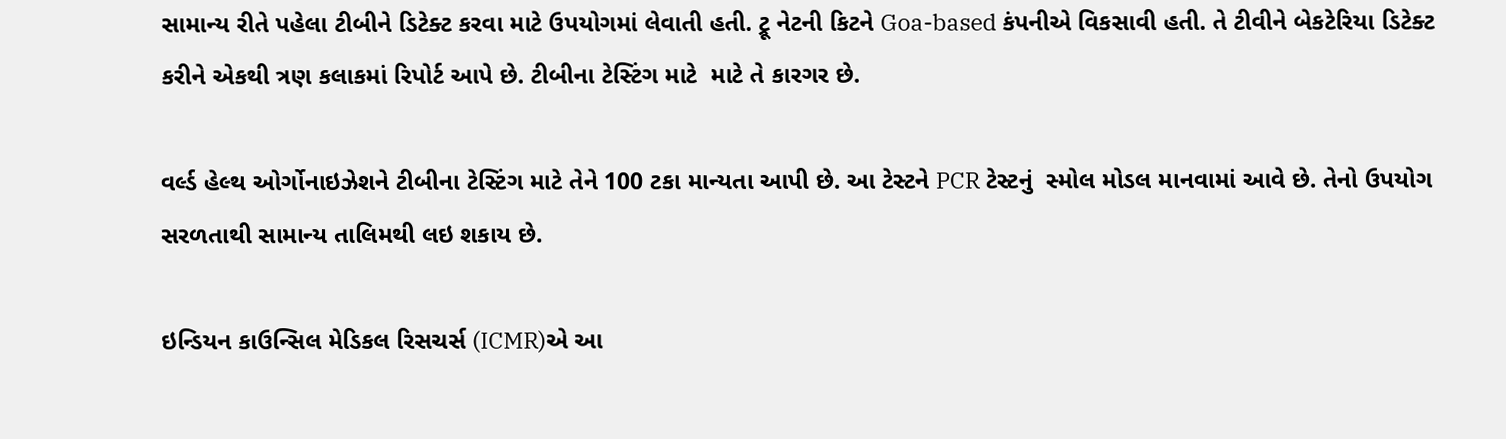સામાન્ય રીતે પહેલા ટીબીને ડિટેક્ટ કરવા માટે ઉપયોગમાં લેવાતી હતી. ટ્રૂ નેટની કિટને Goa-based કંપનીએ વિકસાવી હતી. તે ટીવીને બેકટેરિયા ડિટેક્ટ કરીને એકથી ત્રણ કલાકમાં રિપોર્ટ આપે છે. ટીબીના ટેસ્ટિંગ માટે  માટે તે કારગર છે.

વર્લ્ડ હેલ્થ ઓર્ગોનાઇઝેશને ટીબીના ટેસ્ટિંગ માટે તેને 100 ટકા માન્યતા આપી છે. આ ટેસ્ટને PCR ટેસ્ટનું  સ્મોલ મોડલ માનવામાં આવે છે. તેનો ઉપયોગ સરળતાથી સામાન્ય તાલિમથી લઇ શકાય છે.

ઇન્ડિયન કાઉન્સિલ મેડિકલ રિસચર્સ (ICMR)એ આ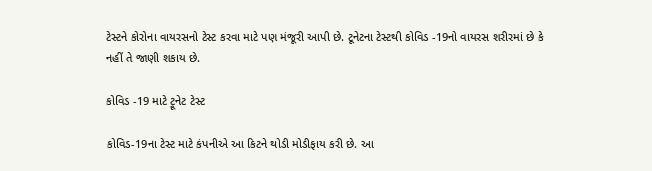ટેસ્ટને કોરોના વાયરસનો ટેસ્ટ કરવા માટે પણ મંજૂરી આપી છે. ટૂનેટના ટેસ્ટથી કોવિડ -19નો વાયરસ શરીરમાં છે કે નહીં તે જાણી શકાય છે.

કોવિડ -19 માટે ટ્રૂનેટ ટેસ્ટ

કોવિડ-19ના ટેસ્ટ માટે કંપનીએ આ કિટને થોડી મોડીફાય કરી છે. આ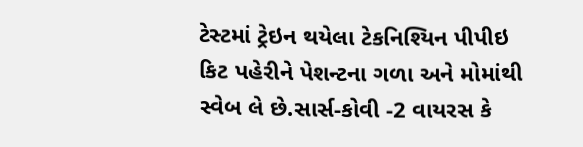ટેસ્ટમાં ટ્રેઇન થયેલા ટેકનિશ્યિન પીપીઇ કિટ પહેરીને પેશન્ટના ગળા અને મોમાંથી સ્વેબ લે છે.સાર્સ-કોવી -2 વાયરસ કે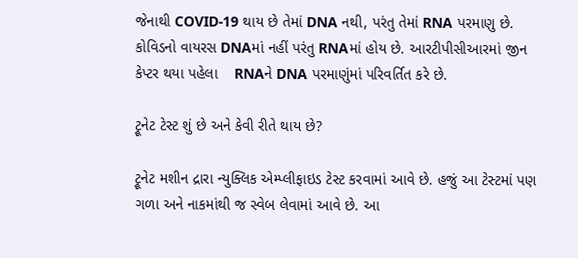જેનાથી COVID-19 થાય છે તેમાં DNA નથી, પરંતુ તેમાં RNA પરમાણુ છે. કોવિડનો વાયરસ DNAમાં નહીં પરંતુ RNAમાં હોય છે. આરટીપીસીઆરમાં જીન કેપ્ટર થયા પહેલા    RNAને DNA પરમાણુંમાં પરિવર્તિત કરે છે.

ટ્રૂનેટ ટેસ્ટ શું છે અને કેવી રીતે થાય છે?

ટ્રૂનેટ મશીન દ્રારા ન્યુક્લિક એમ્પ્લીફાઇડ ટેસ્ટ કરવામાં આવે છે. હજું આ ટેસ્ટમાં પણ ગળા અને નાકમાંથી જ સ્વેબ લેવામાં આવે છે. આ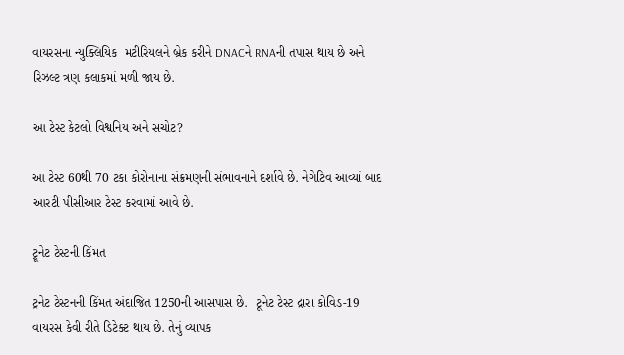વાયરસના ન્યુક્લિયિક  મટીરિયલને બ્રેક કરીને DNACને RNAની તપાસ થાય છે અને રિઝલ્ટ ત્રણ કલાકમાં મળી જાય છે.

આ ટેસ્ટ કેટલો વિશ્વનિય અને સચોટ?

આ ટેસ્ટ 60થી 70 ટકા કોરોનાના સંક્રમણની સંભાવનાને દર્શાવે છે. નેગેટિવ આવ્યાં બાદ આરટી પીસીઆર ટેસ્ટ કરવામાં આવે છે.

ટ્રૂનેટ ટેસ્ટની કિંમત

ટ્રનેટ ટેસ્ટનની કિંમત અંદાજિત 1250ની આસપાસ છે.  ટૂનેટ ટેસ્ટ દ્રારા કોવિડ-19 વાયરસ કેવી રીતે ડિટેક્ટ થાય છે. તેનું વ્યાપક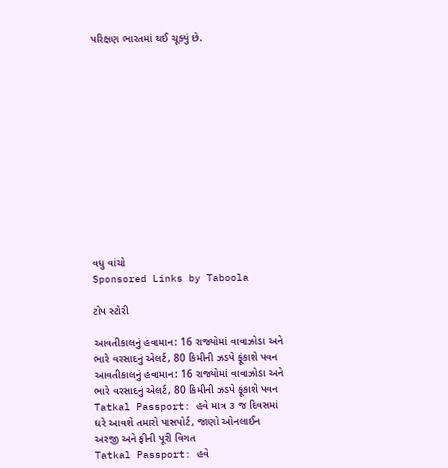પરિક્ષણ ભારતમાં થઈ ચૂક્યું છે.













વધુ વાંચો
Sponsored Links by Taboola

ટોપ સ્ટોરી

આવતીકાલનું હવામાન: 16 રાજ્યોમાં વાવાઝોડા અને ભારે વરસાદનું એલર્ટ, 80 કિમીની ઝડપે ફૂંકાશે પવન
આવતીકાલનું હવામાન: 16 રાજ્યોમાં વાવાઝોડા અને ભારે વરસાદનું એલર્ટ, 80 કિમીની ઝડપે ફૂંકાશે પવન
Tatkal Passport: હવે માત્ર ૩ જ દિવસમાં ઘરે આવશે તમારો પાસપોર્ટ, જાણો ઓનલાઈન અરજી અને ફીની પૂરી વિગત
Tatkal Passport: હવે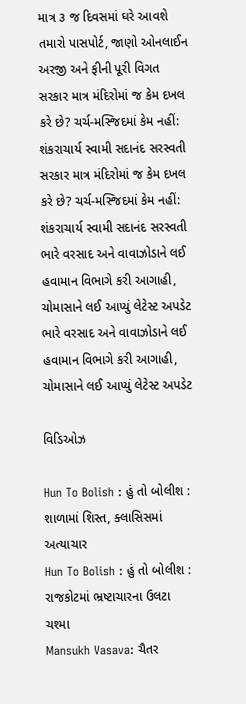માત્ર ૩ જ દિવસમાં ઘરે આવશે તમારો પાસપોર્ટ, જાણો ઓનલાઈન અરજી અને ફીની પૂરી વિગત
સરકાર માત્ર મંદિરોમાં જ કેમ દખલ કરે છે? ચર્ચ-મસ્જિદમાં કેમ નહીં: શંકરાચાર્ય સ્વામી સદાનંદ સરસ્વતી
સરકાર માત્ર મંદિરોમાં જ કેમ દખલ કરે છે? ચર્ચ-મસ્જિદમાં કેમ નહીં: શંકરાચાર્ય સ્વામી સદાનંદ સરસ્વતી
ભારે વરસાદ અને વાવાઝોડાને લઈ હવામાન વિભાગે કરી આગાહી, ચોમાસાને લઈ આપ્યું લેટેસ્ટ અપડેટ
ભારે વરસાદ અને વાવાઝોડાને લઈ હવામાન વિભાગે કરી આગાહી, ચોમાસાને લઈ આપ્યું લેટેસ્ટ અપડેટ

વિડિઓઝ

Hun To Bolish : હું તો બોલીશ : શાળામાં શિસ્ત, ક્લાસિસમાં અત્યાચાર
Hun To Bolish : હું તો બોલીશ : રાજકોટમાં ભ્રષ્ટાચારના ઉલટા ચશ્મા
Mansukh Vasava: ચૈતર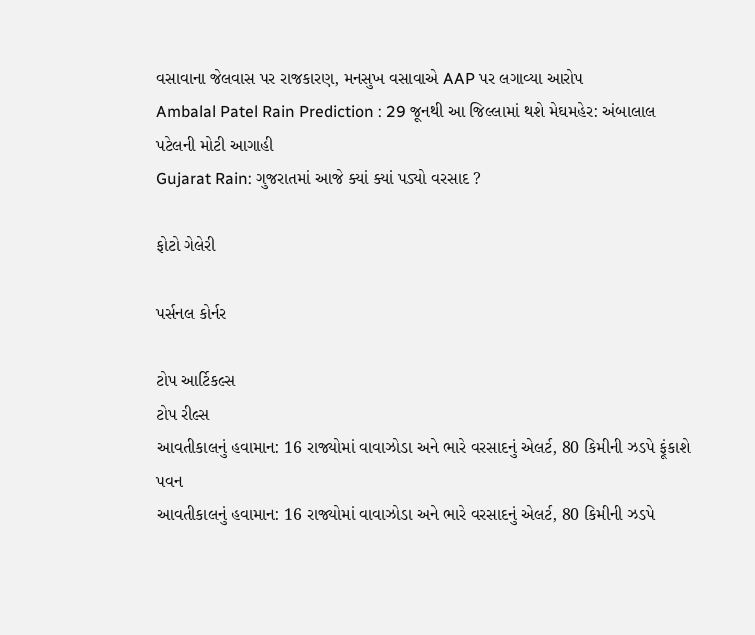વસાવાના જેલવાસ પર રાજકારણ, મનસુખ વસાવાએ AAP પર લગાવ્યા આરોપ
Ambalal Patel Rain Prediction : 29 જૂનથી આ જિલ્લામાં થશે મેઘમહેર: અંબાલાલ પટેલની મોટી આગાહી
Gujarat Rain: ગુજરાતમાં આજે ક્યાં ક્યાં પડ્યો વરસાદ ?

ફોટો ગેલેરી

પર્સનલ કોર્નર

ટોપ આર્ટિકલ્સ
ટોપ રીલ્સ
આવતીકાલનું હવામાન: 16 રાજ્યોમાં વાવાઝોડા અને ભારે વરસાદનું એલર્ટ, 80 કિમીની ઝડપે ફૂંકાશે પવન
આવતીકાલનું હવામાન: 16 રાજ્યોમાં વાવાઝોડા અને ભારે વરસાદનું એલર્ટ, 80 કિમીની ઝડપે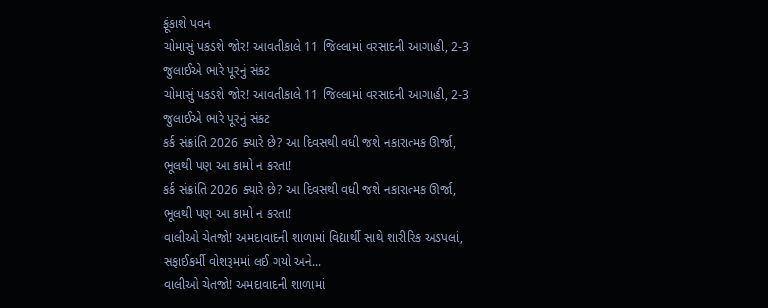ફૂંકાશે પવન
ચોમાસું પકડશે જોર! આવતીકાલે 11 જિલ્લામાં વરસાદની આગાહી, 2-3 જુલાઈએ ભારે પૂરનું સંકટ
ચોમાસું પકડશે જોર! આવતીકાલે 11 જિલ્લામાં વરસાદની આગાહી, 2-3 જુલાઈએ ભારે પૂરનું સંકટ
કર્ક સંક્રાંતિ 2026 ક્યારે છે? આ દિવસથી વધી જશે નકારાત્મક ઊર્જા, ભૂલથી પણ આ કામો ન કરતા!
કર્ક સંક્રાંતિ 2026 ક્યારે છે? આ દિવસથી વધી જશે નકારાત્મક ઊર્જા, ભૂલથી પણ આ કામો ન કરતા!
વાલીઓ ચેતજો! અમદાવાદની શાળામાં વિદ્યાર્થી સાથે શારીરિક અડપલાં, સફાઈકર્મી વોશરૂમમાં લઈ ગયો અને...
વાલીઓ ચેતજો! અમદાવાદની શાળામાં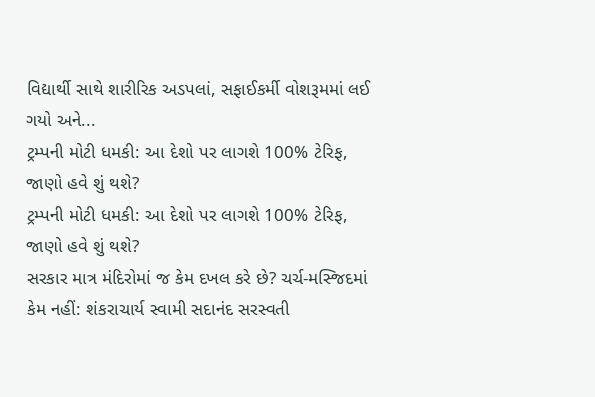વિદ્યાર્થી સાથે શારીરિક અડપલાં, સફાઈકર્મી વોશરૂમમાં લઈ ગયો અને...
ટ્રમ્પની મોટી ધમકી: આ દેશો પર લાગશે 100% ટેરિફ, જાણો હવે શું થશે?
ટ્રમ્પની મોટી ધમકી: આ દેશો પર લાગશે 100% ટેરિફ, જાણો હવે શું થશે?
સરકાર માત્ર મંદિરોમાં જ કેમ દખલ કરે છે? ચર્ચ-મસ્જિદમાં કેમ નહીં: શંકરાચાર્ય સ્વામી સદાનંદ સરસ્વતી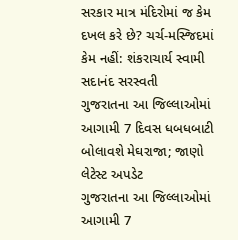સરકાર માત્ર મંદિરોમાં જ કેમ દખલ કરે છે? ચર્ચ-મસ્જિદમાં કેમ નહીં: શંકરાચાર્ય સ્વામી સદાનંદ સરસ્વતી
ગુજરાતના આ જિલ્લાઓમાં આગામી 7 દિવસ ધબધબાટી બોલાવશે મેઘરાજા; જાણો લેટેસ્ટ અપડેટ
ગુજરાતના આ જિલ્લાઓમાં આગામી 7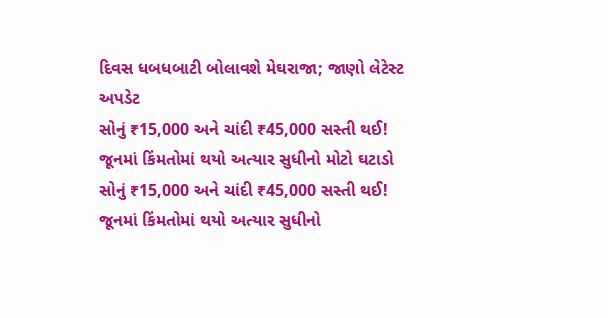દિવસ ધબધબાટી બોલાવશે મેઘરાજા; જાણો લેટેસ્ટ અપડેટ
સોનું ₹15,000 અને ચાંદી ₹45,000 સસ્તી થઈ! જૂનમાં કિંમતોમાં થયો અત્યાર સુધીનો મોટો ઘટાડો
સોનું ₹15,000 અને ચાંદી ₹45,000 સસ્તી થઈ! જૂનમાં કિંમતોમાં થયો અત્યાર સુધીનો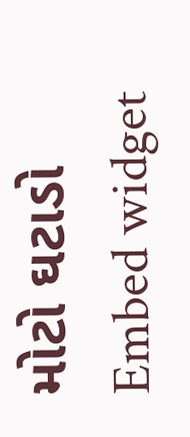મોટો ઘટાડો
Embed widget